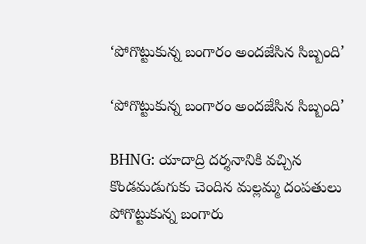‘పోగొట్టుకున్న బంగారం అందజేసిన సిబ్బంది’

‘పోగొట్టుకున్న బంగారం అందజేసిన సిబ్బంది’

BHNG: యాదాద్రి దర్శనానికి వచ్చిన కొండమడుగుకు చెందిన మల్లమ్మ దంపతులు పోగొట్టుకున్న బంగారు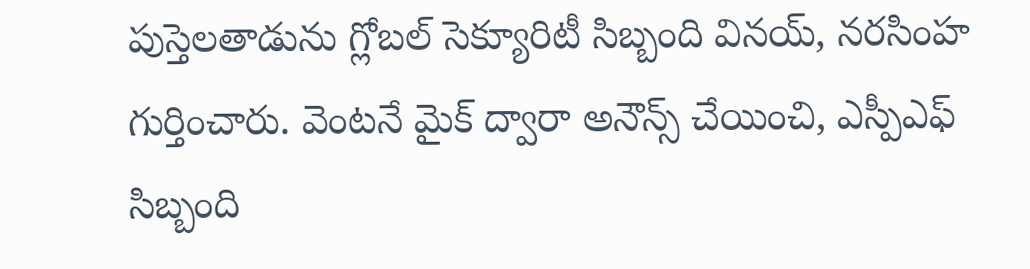పుస్తెలతాడును గ్లోబల్ సెక్యూరిటీ సిబ్బంది వినయ్, నరసింహ గుర్తించారు. వెంటనే మైక్ ద్వారా అనౌన్స్ చేయించి, ఎస్పీఎఫ్ సిబ్బంది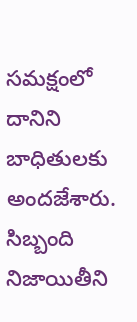సమక్షంలో దానిని బాధితులకు అందజేశారు. సిబ్బంది నిజాయితీని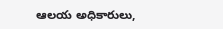ఆలయ అధికారులు,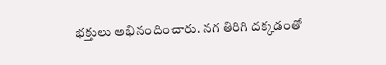భక్తులు అభినందించారు. నగ తిరిగి దక్కడంతో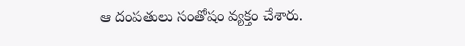ఆ దంపతులు సంతోషం వ్యక్తం చేశారు.